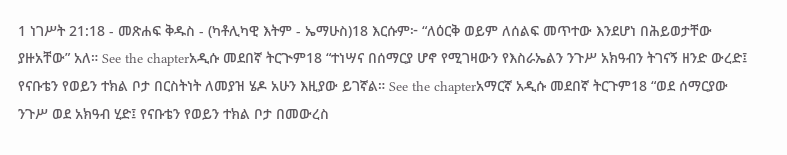1 ነገሥት 21:18 - መጽሐፍ ቅዱስ - (ካቶሊካዊ እትም - ኤማሁስ)18 እርሱም፦ “ለዕርቅ ወይም ለሰልፍ መጥተው እንደሆነ በሕይወታቸው ያዙአቸው” አለ። See the chapterአዲሱ መደበኛ ትርጒም18 “ተነሣና በሰማርያ ሆኖ የሚገዛውን የእስራኤልን ንጉሥ አክዓብን ትገናኝ ዘንድ ውረድ፤ የናቡቴን የወይን ተክል ቦታ በርስትነት ለመያዝ ሄዶ አሁን እዚያው ይገኛል። See the chapterአማርኛ አዲሱ መደበኛ ትርጉም18 “ወደ ሰማርያው ንጉሥ ወደ አክዓብ ሂድ፤ የናቡቴን የወይን ተክል ቦታ በመውረስ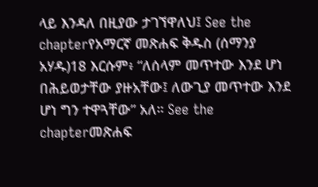ላይ እንዳለ በዚያው ታገኘዋለህ፤ See the chapterየአማርኛ መጽሐፍ ቅዱስ (ሰማንያ አሃዱ)18 እርሱም፥ “ለሰላም መጥተው እንደ ሆነ በሕይወታቸው ያዙአቸው፤ ለውጊያ መጥተው እንደ ሆነ ግን ተዋጓቸው” አለ። See the chapterመጽሐፍ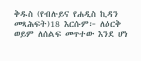ቅዱስ (የብሉይና የሐዲስ ኪዳን መጻሕፍት)18 እርሱም፦ ለዕርቅ ወይም ለሰልፍ መጥተው እንደ ሆነ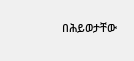በሕይወታቸው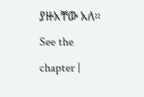ያዙአቸው አለ። See the chapter |